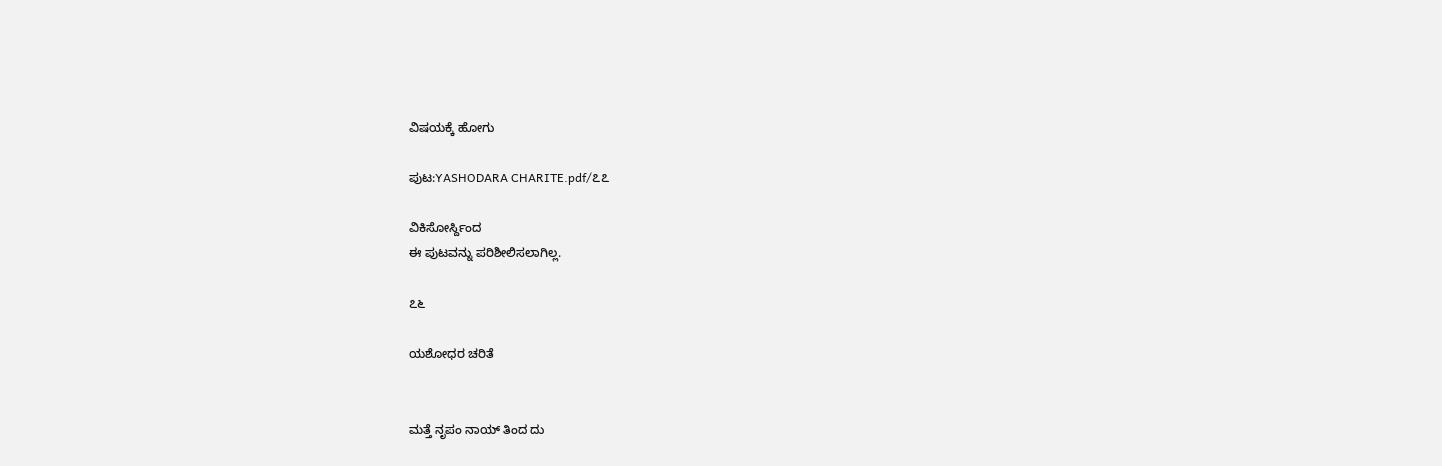ವಿಷಯಕ್ಕೆ ಹೋಗು

ಪುಟ:YASHODARA CHARITE.pdf/೭೭

ವಿಕಿಸೋರ್ಸ್ದಿಂದ
ಈ ಪುಟವನ್ನು ಪರಿಶೀಲಿಸಲಾಗಿಲ್ಲ.

೭೬

ಯಶೋಧರ ಚರಿತೆ


ಮತ್ತೆ ನೃಪಂ ನಾಯ್ ತಿಂದ ದು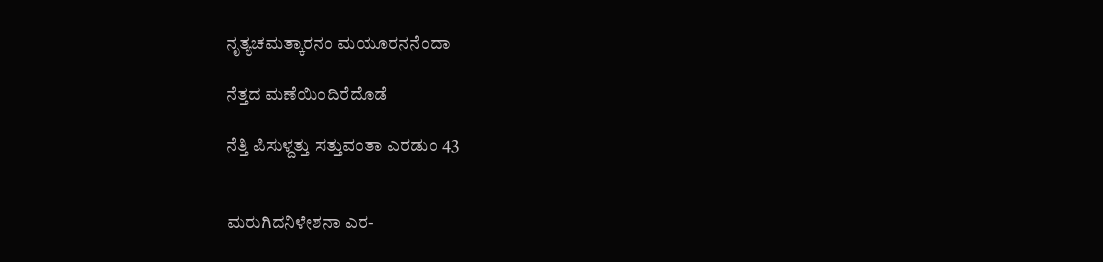ನೃತ್ಯಚಮತ್ಕಾರನಂ ಮಯೂರನನೆಂದಾ

ನೆತ್ತದ ಮಣೆಯಿಂದಿರೆದೊಡೆ

ನೆತ್ತಿ ಪಿಸುಳ್ದತ್ತು ಸತ್ತುವಂತಾ ಎರಡುಂ 43


ಮರುಗಿದನಿಳೇಶನಾ ಎರ-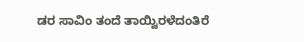ಡರ ಸಾವಿಂ ತಂದೆ ತಾಯ್ವಿರಳೆದಂತಿರೆ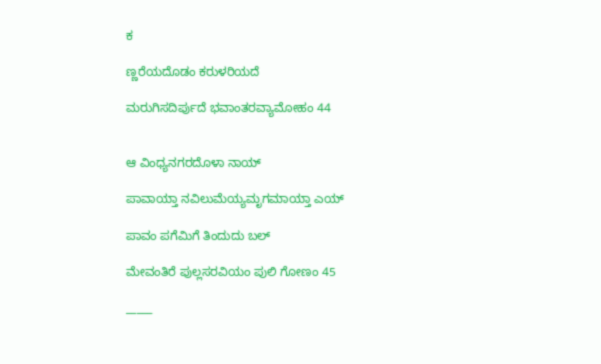ಕ

ಣ್ಣರೆಯದೊಡಂ ಕರುಳರಿಯದೆ

ಮರುಗಿಸದಿರ್ಪುದೆ ಭವಾಂತರವ್ಯಾಮೋಹಂ 44


ಆ ವಿಂಧ್ಯನಗರದೊಳಾ ನಾಯ್

ಪಾವಾಯ್ತಾ ನವಿಲುಮೆಯ್ಯಮೃಗಮಾಯ್ತಾ ಎಯ್

ಪಾವಂ ಪಗೆಮಿಗೆ ತಿಂದುದು ಬಲ್

ಮೇವಂತಿರೆ ಪುಲ್ಲಸರವಿಯಂ ಪುಲಿ ಗೋಣಂ 45

_____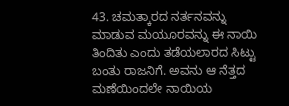43. ಚಮತ್ಕಾರದ ನರ್ತನವನ್ನು ಮಾಡುವ ಮಯೂರವನ್ನು ಈ ನಾಯಿ ತಿಂದಿತು ಎಂದು ತಡೆಯಲಾರದ ಸಿಟ್ಟು ಬಂತು ರಾಜನಿಗೆ. ಅವನು ಆ ನೆತ್ತದ ಮಣೆಯಿಂದಲೇ ನಾಯಿಯ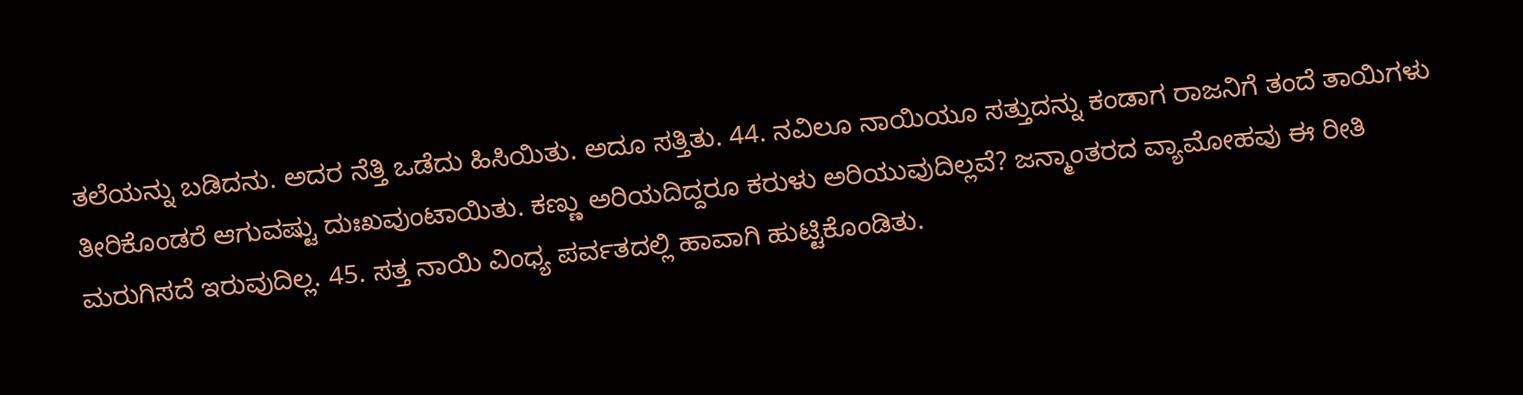ತಲೆಯನ್ನು ಬಡಿದನು. ಅದರ ನೆತ್ತಿ ಒಡೆದು ಹಿಸಿಯಿತು. ಅದೂ ಸತ್ತಿತು. 44. ನವಿಲೂ ನಾಯಿಯೂ ಸತ್ತುದನ್ನು ಕಂಡಾಗ ರಾಜನಿಗೆ ತಂದೆ ತಾಯಿಗಳು ತೀರಿಕೊಂಡರೆ ಆಗುವಷ್ಟು ದುಃಖವುಂಟಾಯಿತು. ಕಣ್ಣು ಅರಿಯದಿದ್ದರೂ ಕರುಳು ಅರಿಯುವುದಿಲ್ಲವೆ? ಜನ್ಮಾಂತರದ ವ್ಯಾಮೋಹವು ಈ ರೀತಿ ಮರುಗಿಸದೆ ಇರುವುದಿಲ್ಲ. 45. ಸತ್ತ ನಾಯಿ ವಿಂಧ್ಯ ಪರ್ವತದಲ್ಲಿ ಹಾವಾಗಿ ಹುಟ್ಟಿಕೊಂಡಿತು.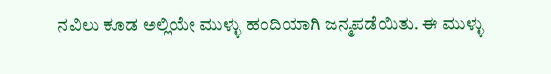ನವಿಲು ಕೂಡ ಅಲ್ಲಿಯೇ ಮುಳ್ಳು ಹಂದಿಯಾಗಿ ಜನ್ಮಪಡೆಯಿತು. ಈ ಮುಳ್ಳು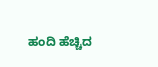ಹಂದಿ ಹೆಚ್ಚಿದ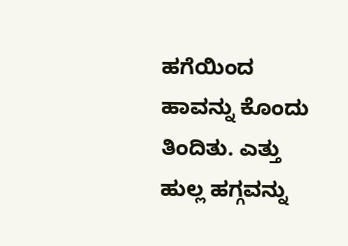ಹಗೆಯಿಂದ ಹಾವನ್ನು ಕೊಂದು ತಿಂದಿತು. ಎತ್ತು ಹುಲ್ಲ ಹಗ್ಗವನ್ನು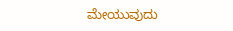ಮೇಯುವುದು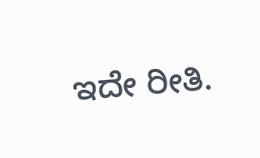ಇದೇ ರೀತಿ.